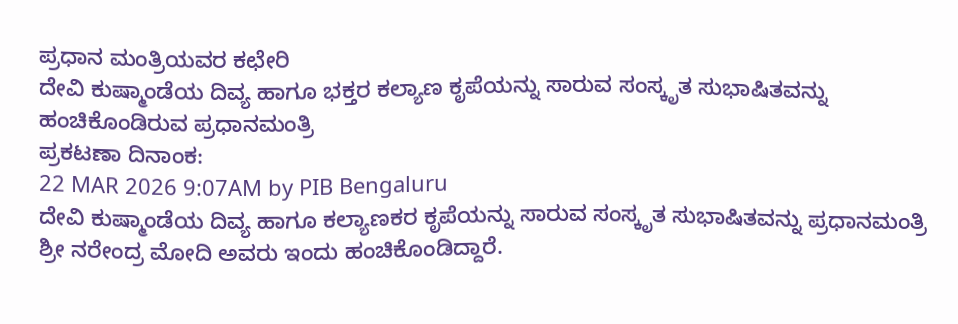ಪ್ರಧಾನ ಮಂತ್ರಿಯವರ ಕಛೇರಿ
ದೇವಿ ಕುಷ್ಮಾಂಡೆಯ ದಿವ್ಯ ಹಾಗೂ ಭಕ್ತರ ಕಲ್ಯಾಣ ಕೃಪೆಯನ್ನು ಸಾರುವ ಸಂಸ್ಕೃತ ಸುಭಾಷಿತವನ್ನು ಹಂಚಿಕೊಂಡಿರುವ ಪ್ರಧಾನಮಂತ್ರಿ
ಪ್ರಕಟಣಾ ದಿನಾಂಕ:
22 MAR 2026 9:07AM by PIB Bengaluru
ದೇವಿ ಕುಷ್ಮಾಂಡೆಯ ದಿವ್ಯ ಹಾಗೂ ಕಲ್ಯಾಣಕರ ಕೃಪೆಯನ್ನು ಸಾರುವ ಸಂಸ್ಕೃತ ಸುಭಾಷಿತವನ್ನು ಪ್ರಧಾನಮಂತ್ರಿ ಶ್ರೀ ನರೇಂದ್ರ ಮೋದಿ ಅವರು ಇಂದು ಹಂಚಿಕೊಂಡಿದ್ದಾರೆ.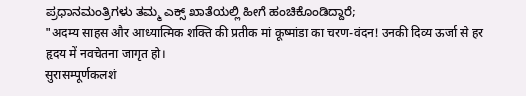ಪ್ರಧಾನಮಂತ್ರಿಗಳು ತಮ್ಮ ಎಕ್ಸ್ ಖಾತೆಯಲ್ಲಿ ಹೀಗೆ ಹಂಚಿಕೊಂಡಿದ್ದಾರೆ;
"अदम्य साहस और आध्यात्मिक शक्ति की प्रतीक मां कूष्मांडा का चरण-वंदन! उनकी दिव्य ऊर्जा से हर हृदय में नवचेतना जागृत हो।
सुरासम्पूर्णकलशं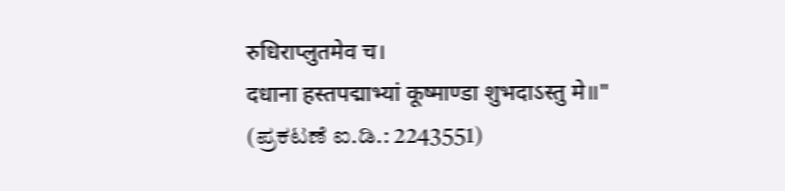रुधिराप्लुतमेव च।
दधाना हस्तपद्माभ्यां कूष्माण्डा शुभदाऽस्तु मे॥"
(ಪ್ರಕಟಣೆ ಐ.ಡಿ.: 2243551)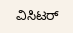ವಿಸಿಟರ್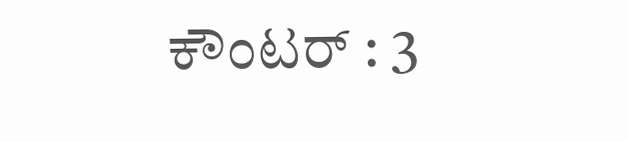ಕೌಂಟರ್ : 3